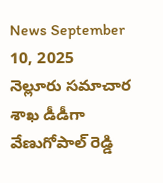News September 10, 2025
నెల్లూరు సమాచార శాఖ డీడీగా వేణుగోపాల్ రెడ్డి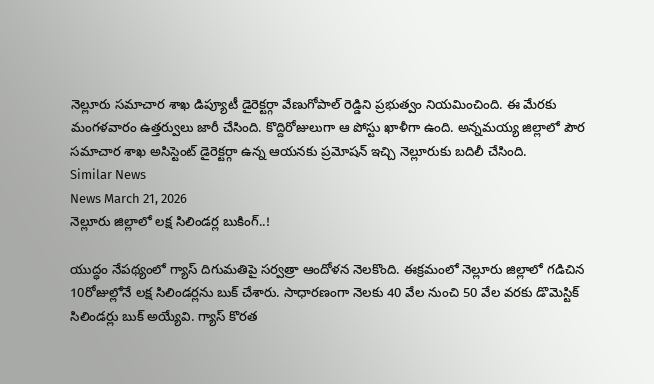నెల్లూరు సమాచార శాఖ డిప్యూటీ డైరెక్టర్గా వేణుగోపాల్ రెడ్డిని ప్రభుత్వం నియమించింది. ఈ మేరకు మంగళవారం ఉత్తర్వులు జారీ చేసింది. కొద్దిరోజులుగా ఆ పోస్టు ఖాళీగా ఉంది. అన్నమయ్య జిల్లాలో పౌర సమాచార శాఖ అసిస్టెంట్ డైరెక్టర్గా ఉన్న ఆయనకు ప్రమోషన్ ఇచ్చి నెల్లూరుకు బదిలీ చేసింది.
Similar News
News March 21, 2026
నెల్లూరు జిల్లాలో లక్ష సిలిండర్ల బుకింగ్..!

యుద్ధం నేపథ్యంలో గ్యాస్ దిగుమతిపై సర్వత్రా ఆందోళన నెలకొంది. ఈక్రమంలో నెల్లూరు జిల్లాలో గడిచిన 10రోజుల్లోనే లక్ష సిలిండర్లను బుక్ చేశారు. సాధారణంగా నెలకు 40 వేల నుంచి 50 వేల వరకు డొమెస్టిక్ సిలిండర్లు బుక్ అయ్యేవి. గ్యాస్ కొరత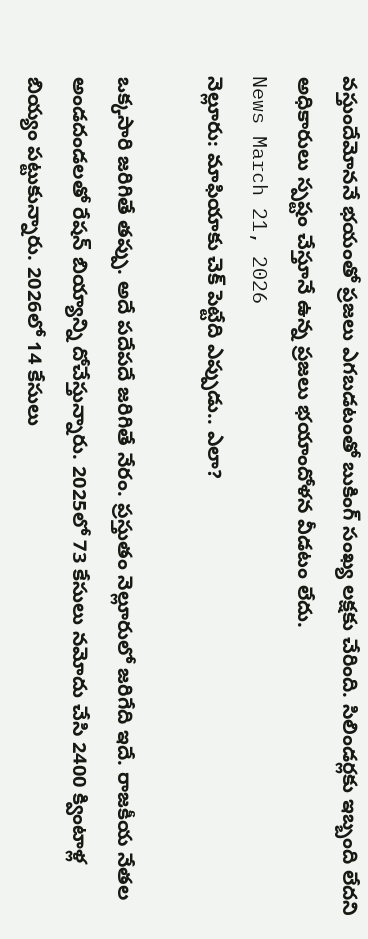వస్తుందేమోననే భయంతో ప్రజలు ఎగబడటంతో బుకింగ్ సంఖ్య లక్షకు చేరింది. సిలిండర్లకు ఇబ్బంది లేదని అధికారులు స్పష్టం చేస్తూనే ఉన్న ప్రజలు భయాందోళన వీడటం లేదు.
News March 21, 2026
నెల్లూరు: మాఫియాకు చెక్ పెట్టేది ఎప్పుడు.. ఎలా?

ఒక్కసారి జరిగితే తప్పు. అదే పదేపదే జరిగితే నేరం. ప్రస్తుతం నెల్లూరులో జరిగేది ఇదే. రాజకీయ నేతల అండదండలతో రేషన్ బియ్యాన్ని దోచేస్తున్నారు. 2025లో 73 కేసులు నమోదు చేసి 2400 క్వింటాళ్ల బియ్యం పట్టుకున్నారు. 2026లో 14 కేసులు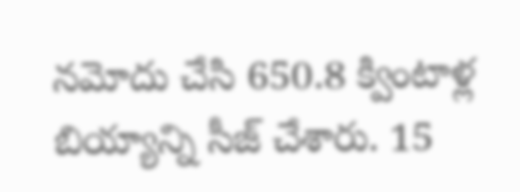నమోదు చేసి 650.8 క్వింటాళ్ల బియ్యాన్ని సీజ్ చేశారు. 15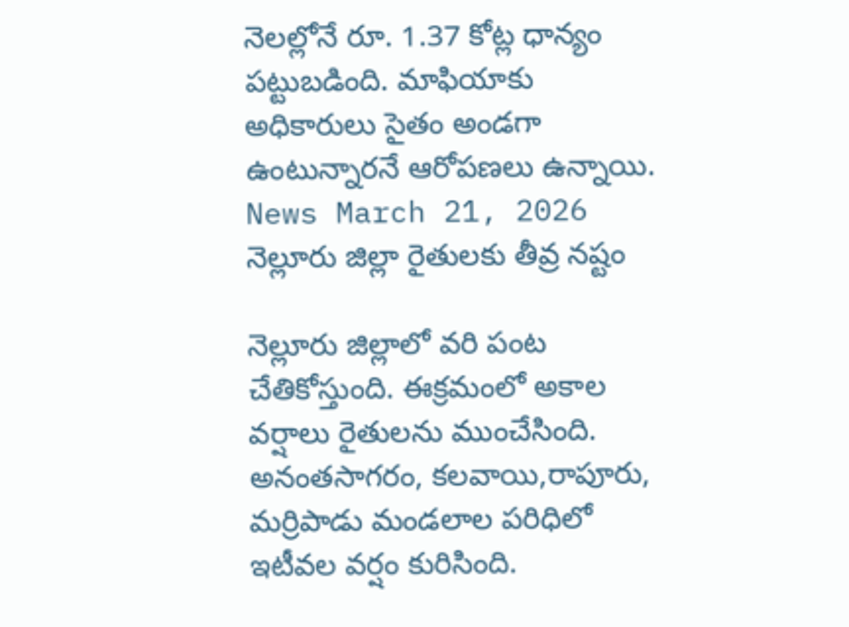నెలల్లోనే రూ. 1.37 కోట్ల ధాన్యం పట్టుబడింది. మాఫియాకు అధికారులు సైతం అండగా ఉంటున్నారనే ఆరోపణలు ఉన్నాయి.
News March 21, 2026
నెల్లూరు జిల్లా రైతులకు తీవ్ర నష్టం

నెల్లూరు జిల్లాలో వరి పంట చేతికోస్తుంది. ఈక్రమంలో అకాల వర్షాలు రైతులను ముంచేసింది. అనంతసాగరం, కలవాయి,రాపూరు, మర్రిపాడు మండలాల పరిధిలో ఇటీవల వర్షం కురిసింది.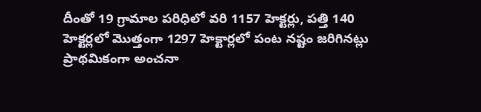దీంతో 19 గ్రామాల పరిధిలో వరి 1157 హెక్టర్లు, పత్తి 140 హెక్టర్లలో మొత్తంగా 1297 హెక్టార్లలో పంట నష్టం జరిగినట్లు ప్రాథమికంగా అంచనా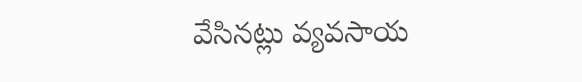వేసినట్లు వ్యవసాయ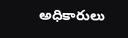అధికారులు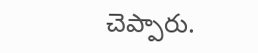చెప్పారు.